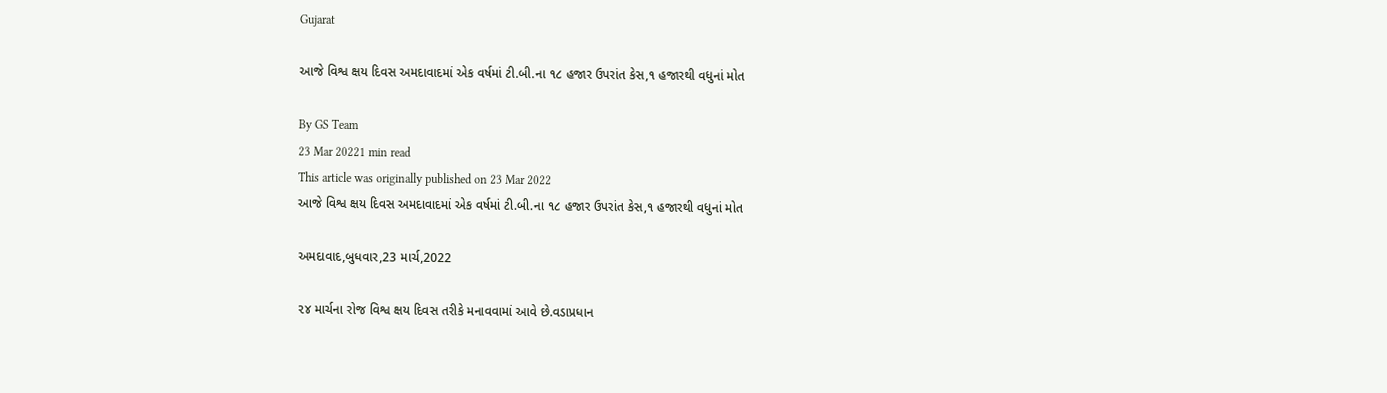Gujarat

આજે વિશ્વ ક્ષય દિવસ અમદાવાદમાં એક વર્ષમાં ટી.બી.ના ૧૮ હજાર ઉપરાંત કેસ,૧ હજારથી વધુનાં મોત

By GS Team
23 Mar 20221 min read
This article was originally published on 23 Mar 2022
આજે વિશ્વ ક્ષય દિવસ અમદાવાદમાં એક વર્ષમાં ટી.બી.ના ૧૮ હજાર ઉપરાંત કેસ,૧ હજારથી વધુનાં મોત

અમદાવાદ,બુધવાર,23 માર્ચ,2022

૨૪ માર્ચના રોજ વિશ્વ ક્ષય દિવસ તરીકે મનાવવામાં આવે છે.વડાપ્રધાન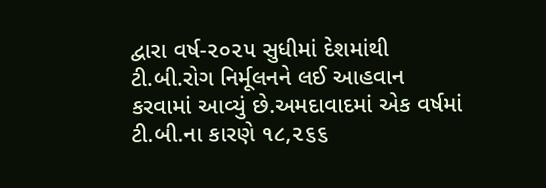દ્વારા વર્ષ-૨૦૨૫ સુધીમાં દેશમાંથી ટી.બી.રોગ નિર્મૂલનને લઈ આહવાન કરવામાં આવ્યું છે.અમદાવાદમાં એક વર્ષમાં ટી.બી.ના કારણે ૧૮,૨૬૬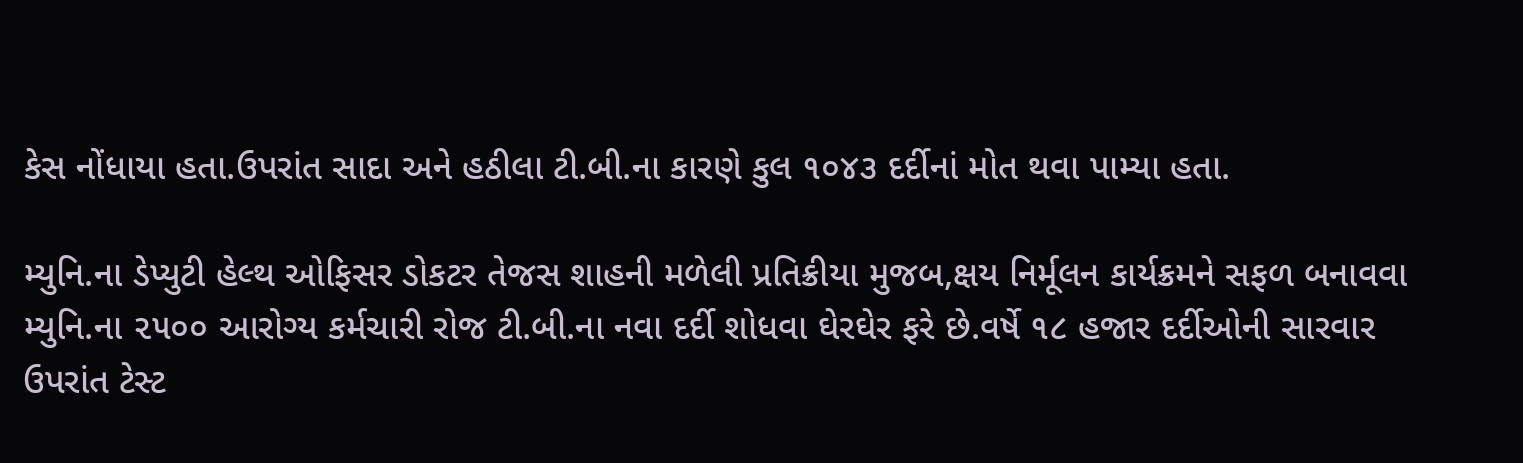કેસ નોંધાયા હતા.ઉપરાંત સાદા અને હઠીલા ટી.બી.ના કારણે કુલ ૧૦૪૩ દર્દીનાં મોત થવા પામ્યા હતા.

મ્યુનિ.ના ડેપ્યુટી હેલ્થ ઓફિસર ડોકટર તેજસ શાહની મળેલી પ્રતિક્રીયા મુજબ,ક્ષય નિર્મૂલન કાર્યક્રમને સફળ બનાવવા મ્યુનિ.ના ૨૫૦૦ આરોગ્ય કર્મચારી રોજ ટી.બી.ના નવા દર્દી શોધવા ઘેરઘેર ફરે છે.વર્ષે ૧૮ હજાર દર્દીઓની સારવાર ઉપરાંત ટેસ્ટ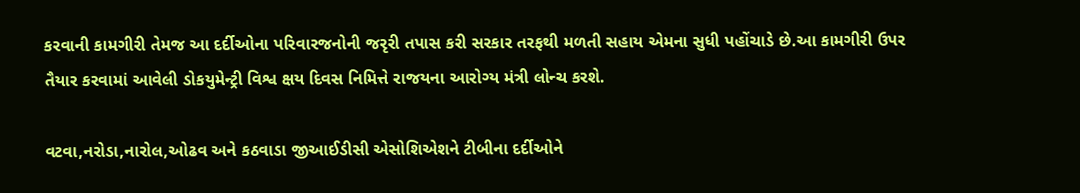કરવાની કામગીરી તેમજ આ દર્દીઓના પરિવારજનોની જરૃરી તપાસ કરી સરકાર તરફથી મળતી સહાય એમના સુધી પહોંચાડે છે.આ કામગીરી ઉપર તૈયાર કરવામાં આવેલી ડોકયુમેન્ટ્રી વિશ્વ ક્ષય દિવસ નિમિત્તે રાજયના આરોગ્ય મંત્રી લોન્ચ કરશે.

વટવા,નરોડા,નારોલ,ઓઢવ અને કઠવાડા જીઆઈડીસી એસોશિએશને ટીબીના દર્દીઓને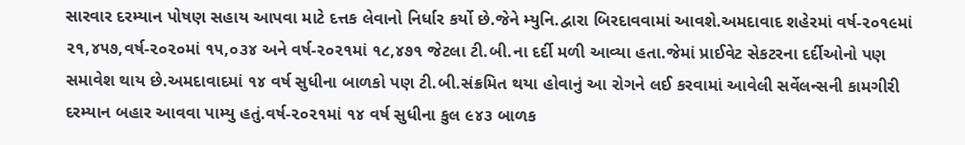સારવાર દરમ્યાન પોષણ સહાય આપવા માટે દત્તક લેવાનો નિર્ધાર કર્યો છે.જેને મ્યુનિ.દ્વારા બિરદાવવામાં આવશે.અમદાવાદ શહેરમાં વર્ષ-૨૦૧૯માં ૨૧,૪૫૭,વર્ષ-૨૦૨૦માં ૧૫,૦૩૪ અને વર્ષ-૨૦૨૧માં ૧૮,૪૭૧ જેટલા ટી.બી.ના દર્દી મળી આવ્યા હતા.જેમાં પ્રાઈવેટ સેકટરના દર્દીઓનો પણ સમાવેશ થાય છે.અમદાવાદમાં ૧૪ વર્ષ સુધીના બાળકો પણ ટી.બી.સંક્રમિત થયા હોવાનું આ રોગને લઈ કરવામાં આવેલી સર્વેલન્સની કામગીરી દરમ્યાન બહાર આવવા પામ્યુ હતું.વર્ષ-૨૦૨૧માં ૧૪ વર્ષ સુધીના કુલ ૯૪૩ બાળક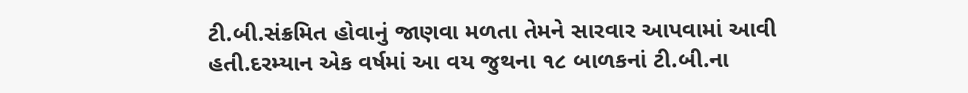ટી.બી.સંક્રમિત હોવાનું જાણવા મળતા તેમને સારવાર આપવામાં આવી હતી.દરમ્યાન એક વર્ષમાં આ વય જુથના ૧૮ બાળકનાં ટી.બી.ના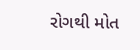રોગથી મોત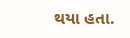થયા હતા.